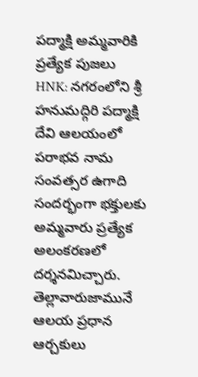పద్మాక్షి అమ్మవారికి ప్రత్యేక పుజలు
HNK: నగరంలోని శ్రీ హనుమద్గిరి పద్మాక్షి దేవి ఆలయంలో పరాభవ నామ సంవత్సర ఉగాది సందర్భంగా భక్తులకు అమ్మవారు ప్రత్యేక అలంకరణలో దర్శనమిచ్చారు. తెల్లావారుజామునే ఆలయ ప్రధాన ఆర్చకులు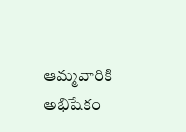ఆమ్మవారికి అభిషేకం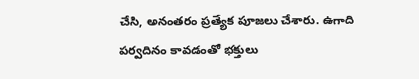చేసి, అనంతరం ప్రత్యేక పూజలు చేశారు. ఉగాది పర్వదినం కావడంతో భక్తులు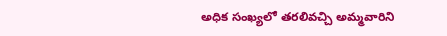అధిక సంఖ్యలో తరలివచ్చి అమ్మవారిని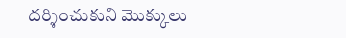దర్శించుకుని మొక్కులు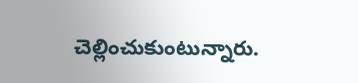చెల్లించుకుంటున్నారు.